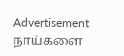Advertisement
நாய்களை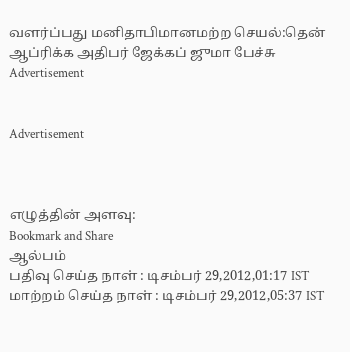வளர்ப்பது மனிதாபிமானமற்ற செயல்:தென் ஆப்ரிக்க அதிபர் ஜேக்கப் ஜுமா பேச்சு
Advertisement


Advertisement



எழுத்தின் அளவு:
Bookmark and Share
ஆல்பம்
பதிவு செய்த நாள் : டிசம்பர் 29,2012,01:17 IST
மாற்றம் செய்த நாள் : டிசம்பர் 29,2012,05:37 IST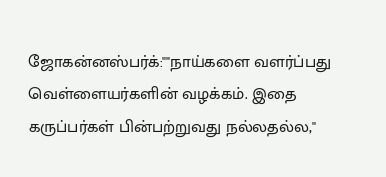ஜோகன்னஸ்பர்க்:""நாய்களை வளர்ப்பது வெள்ளையர்களின் வழக்கம். இதை கருப்பர்கள் பின்பற்றுவது நல்லதல்ல,''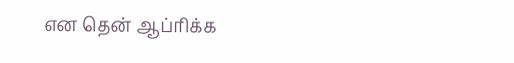என தென் ஆப்ரிக்க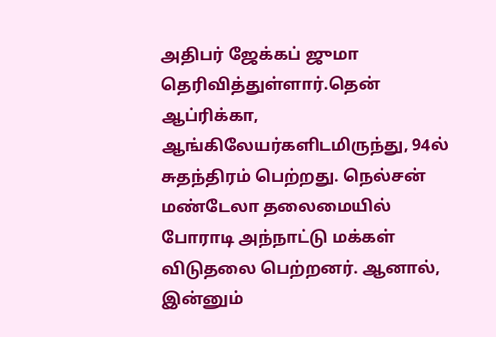அதிபர் ஜேக்கப் ஜுமா தெரிவித்துள்ளார்.தென் ஆப்ரிக்கா, ஆங்கிலேயர்களிடமிருந்து, 94ல் சுதந்திரம் பெற்றது. நெல்சன் மண்டேலா தலைமையில் போராடி அந்நாட்டு மக்கள் விடுதலை பெற்றனர். ஆனால், இன்னும்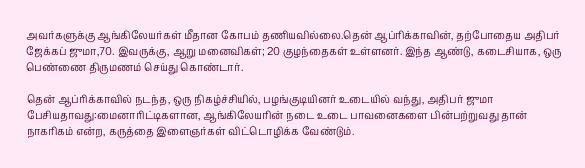அவர்களுக்கு ஆங்கிலேயர்கள் மீதான கோபம் தணியவில்லை.தென் ஆப்ரிக்காவின், தற்போதைய அதிபர் ஜேக்கப் ஜுமா,70. இவருக்கு, ஆறு மனைவிகள்; 20 குழந்தைகள் உள்ளனர். இந்த ஆண்டு, கடைசியாக, ஒரு பெண்ணை திருமணம் செய்து கொண்டார்.

தென் ஆப்ரிக்காவில் நடந்த, ஒரு நிகழ்ச்சியில், பழங்குடியினர் உடையில் வந்து, அதிபர் ஜுமா பேசியதாவது:மைனாரிட்டிகளான, ஆங்கிலேயரின் நடை உடை பாவனைகளை பின்பற்றுவது தான் நாகரிகம் என்ற, கருத்தை இளைஞர்கள் விட்டொழிக்க வேண்டும்.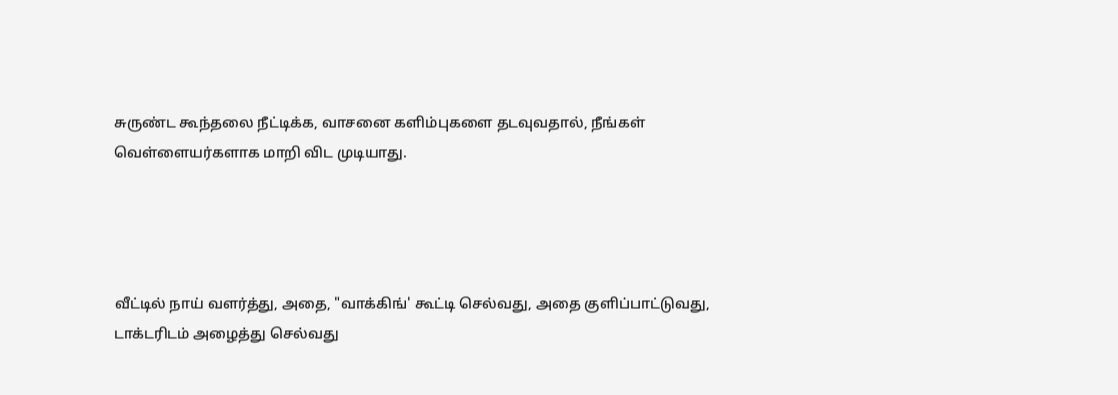சுருண்ட கூந்தலை நீட்டிக்க, வாசனை களிம்புகளை தடவுவதால், நீங்கள் வெள்ளையர்களாக மாறி விட முடியாது.




வீட்டில் நாய் வளர்த்து, அதை, "வாக்கிங்' கூட்டி செல்வது, அதை குளிப்பாட்டுவது, டாக்டரிடம் அழைத்து செல்வது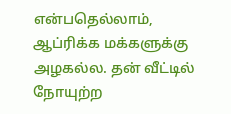என்பதெல்லாம், ஆப்ரிக்க மக்களுக்கு அழகல்ல. தன் வீட்டில் நோயுற்ற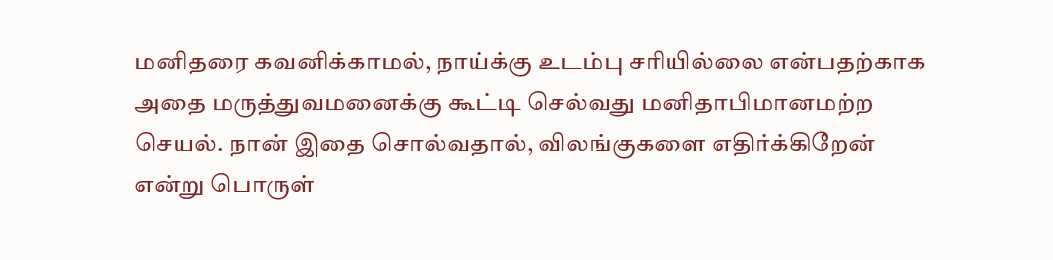மனிதரை கவனிக்காமல், நாய்க்கு உடம்பு சரியில்லை என்பதற்காக அதை மருத்துவமனைக்கு கூட்டி செல்வது மனிதாபிமானமற்ற செயல். நான் இதை சொல்வதால், விலங்குகளை எதிர்க்கிறேன் என்று பொருள்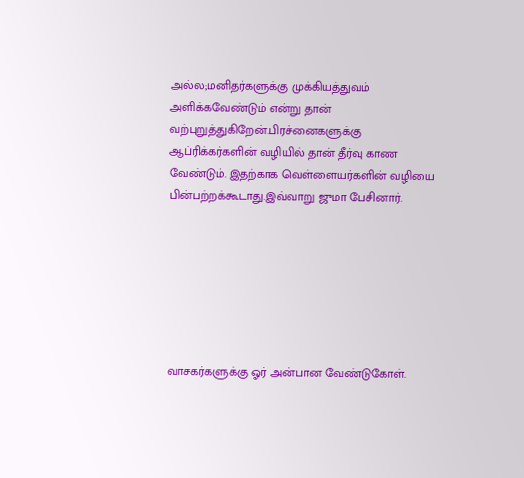அல்ல;மனிதர்களுக்கு முக்கியத்துவம் அளிக்கவேண்டும் என்று தான் வற்புறுத்துகிறேன்.பிரச்னைகளுக்கு ஆப்ரிக்கர்களின் வழியில் தான் தீர்வு காண வேண்டும். இதற்காக வெள்ளையர்களின் வழியை பின்பற்றக்கூடாது.இவ்வாறு ஜுமா பேசினார்.







வாசகர்களுக்கு ஓர் அன்பான வேண்டுகோள்.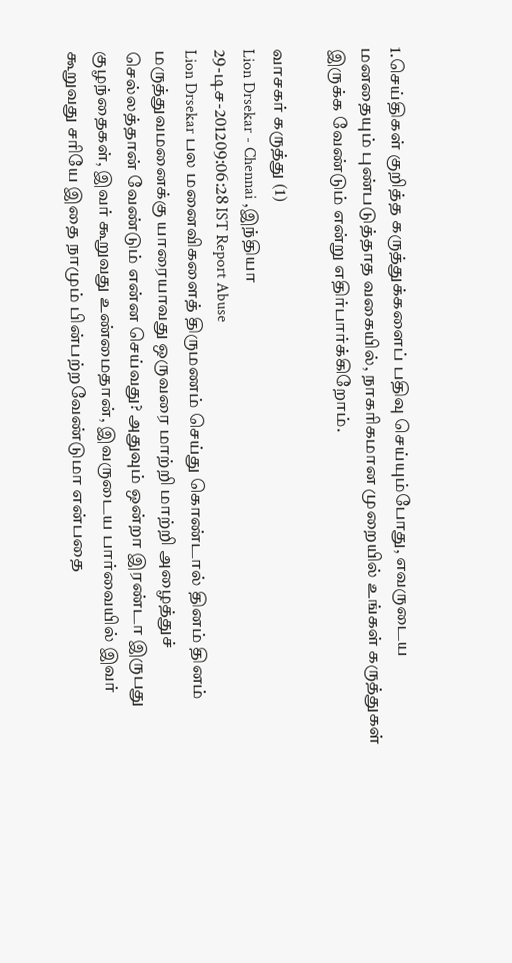1.செய்திகள் குறித்த கருத்துக்களைப் பதிவு செய்யும்போது, எவருடைய மனதையும் புண்படுத்தாத வகையில், நாகரிகமான முறையில் உங்கள் கருத்துகள் இருக்க வேண்டும் என்று எதிர்பார்க்கிறோம்.

வாசகர் கருத்து (1)
Lion Drsekar - Chennai ,இந்தியா
29-டிச-201209:06:28 IST Report Abuse
Lion Drsekar பல மனைவிகளைத் திருமணம் செய்து கொண்டால் தினம் தினம் மருத்துவமனைக்கு யாரையாவது ஒருவரை மாற்றி மாற்றி அழைத்துச் செல்லத்தான் வேண்டும் என்ன செய்வது? அதுவும் ஒன்றா இரண்டா இருபது குழந்தைகள், இவர் கூறுவது உண்மைதான், இவருடைய பார்வையில் இவர் கூறுவது சரியே இதை நாமும் பின்பற்றவேண்டுமா என்பதை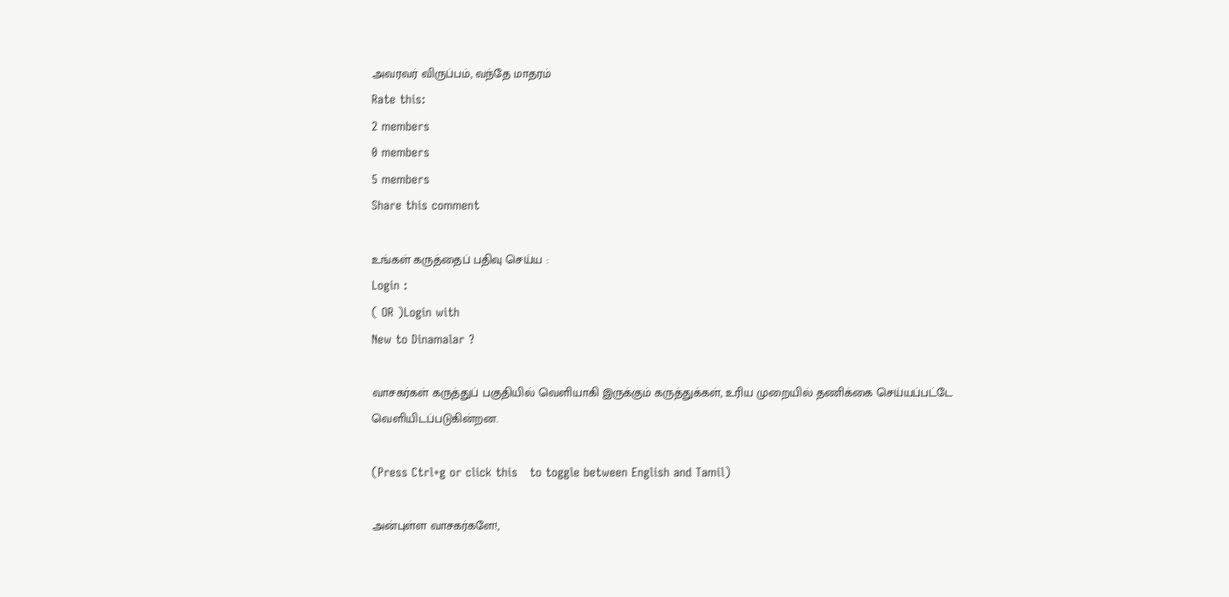அவரவர் விருப்பம், வந்தே மாதரம்
Rate this:
2 members
0 members
5 members
Share this comment

உங்கள் கருத்தைப் பதிவு செய்ய :
Login :
( OR )Login with
New to Dinamalar ?

வாசகர்கள் கருத்துப் பகுதியில் வெளியாகி இருக்கும் கருத்துக்கள், உரிய முறையில் தணிக்கை செய்யப்பட்டே வெளியி‌டப்படுகின்றன.

(Press Ctrl+g or click this   to toggle between English and Tamil)

அன்புள்ள வாசகர்களே!,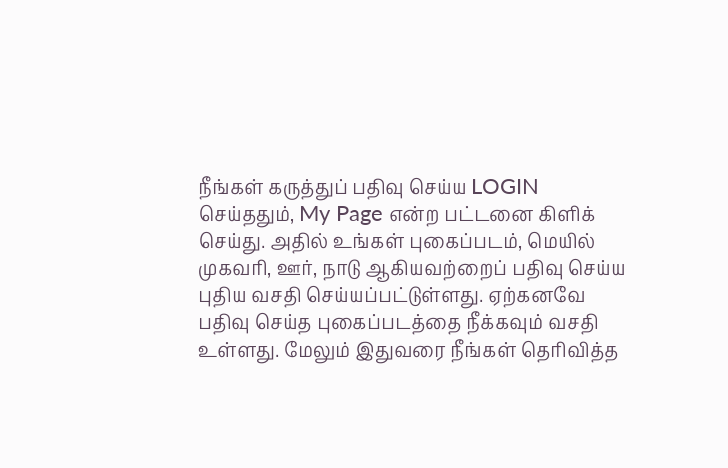நீங்கள் கருத்துப் பதிவு செய்ய LOGIN செய்ததும், My Page என்ற பட்டனை கிளிக் செய்து. அதில் உங்கள் புகைப்படம், மெயில் முகவரி, ஊர், நாடு ஆகியவற்றைப் பதிவு செய்ய புதிய வசதி செய்யப்பட்டுள்ளது. ஏற்கனவே பதிவு செய்த புகைப்படத்தை நீக்கவும் வசதி உள்ளது. மேலும் இதுவரை நீங்கள் தெரிவித்த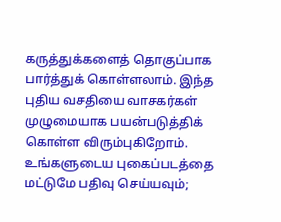கருத்துக்களைத் தொகுப்பாக பார்த்துக் கொள்ளலாம். இந்த புதிய வசதியை வாசகர்கள் முழுமையாக பயன்படுத்திக் கொள்ள விரும்புகிறோம். உங்களுடைய புகைப்படத்தை மட்டுமே பதிவு செய்யவும்;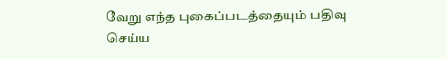வேறு எந்த புகைப்படத்தையும் பதிவு செய்ய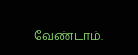வேண்டாம்.